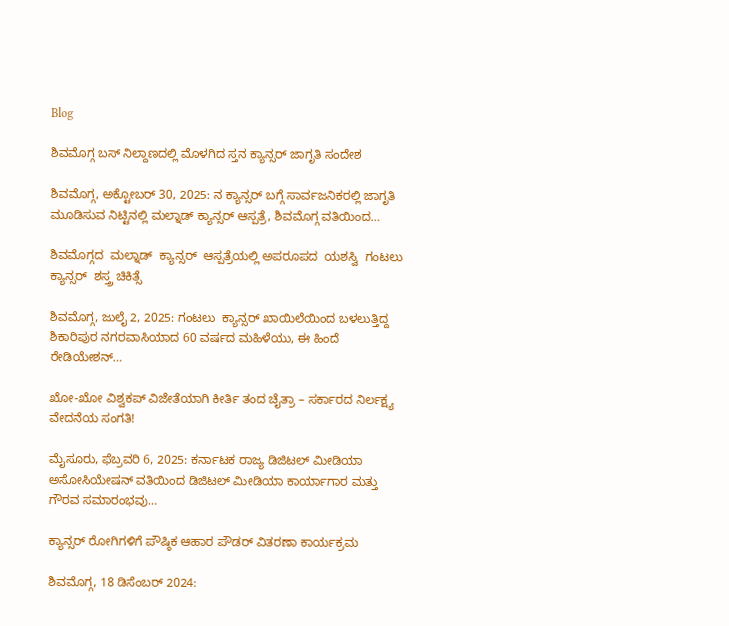Blog

ಶಿವಮೊಗ್ಗ ಬಸ್ ನಿಲ್ದಾಣದಲ್ಲಿ ಮೊಳಗಿದ ಸ್ತನ ಕ್ಯಾನ್ಸರ್ ಜಾಗೃತಿ ಸಂದೇಶ

ಶಿವಮೊಗ್ಗ, ಅಕ್ಟೋಬರ್ 30, 2025: ನ ಕ್ಯಾನ್ಸರ್ ಬಗ್ಗೆ ಸಾರ್ವಜನಿಕರಲ್ಲಿ ಜಾಗೃತಿ ಮೂಡಿಸುವ ನಿಟ್ಟಿನಲ್ಲಿ ಮಲ್ನಾಡ್ ಕ್ಯಾನ್ಸರ್ ಆಸ್ಪತ್ರೆ, ಶಿವಮೊಗ್ಗ ವತಿಯಿಂದ…

ಶಿವಮೊಗ್ಗದ  ಮಲ್ನಾಡ್  ಕ್ಯಾನ್ಸರ್  ಆಸ್ಪತ್ರೆಯಲ್ಲಿ ಅಪರೂಪದ  ಯಶಸ್ವಿ  ಗಂಟಲು  ಕ್ಯಾನ್ಸರ್  ಶಸ್ತ್ರ ಚಿಕಿತ್ಸೆ

ಶಿವಮೊಗ್ಗ, ಜುಲೈ 2, 2025: ಗಂಟಲು  ಕ್ಯಾನ್ಸರ್ ಖಾಯಿಲೆಯಿಂದ ಬಳಲುತ್ತಿದ್ದ  ಶಿಕಾರಿಪುರ ನಗರವಾಸಿಯಾದ 60 ವರ್ಷದ ಮಹಿಳೆಯು, ಈ ಹಿಂದೆ ರೇಡಿಯೇಶನ್…

ಖೋ-ಖೋ ವಿಶ್ವಕಪ್ ವಿಜೇತೆಯಾಗಿ ಕೀರ್ತಿ ತಂದ ಚೈತ್ರಾ – ಸರ್ಕಾರದ ನಿರ್ಲಕ್ಷ್ಯ ವೇದನೆಯ ಸಂಗತಿ!

ಮೈಸೂರು, ಫೆಬ್ರವರಿ 6, 2025: ಕರ್ನಾಟಕ ರಾಜ್ಯ ಡಿಜಿಟಲ್ ಮೀಡಿಯಾ ಅಸೋಸಿಯೇಷನ್ ವತಿಯಿಂದ ಡಿಜಿಟಲ್ ಮೀಡಿಯಾ ಕಾರ್ಯಾಗಾರ ಮತ್ತು ಗೌರವ ಸಮಾರಂಭವು…

ಕ್ಯಾನ್ಸರ್ ರೋಗಿಗಳಿಗೆ ಪೌಷ್ಠಿಕ ಆಹಾರ ಪೌಡರ್ ವಿತರಣಾ ಕಾರ್ಯಕ್ರಮ

ಶಿವಮೊಗ್ಗ, 18 ಡಿಸೆಂಬರ್ 2024: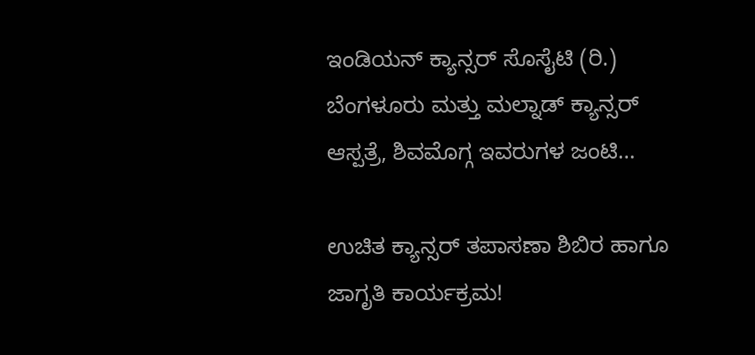ಇಂಡಿಯನ್ ಕ್ಯಾನ್ಸರ್ ಸೊಸೈಟಿ (ರಿ.) ಬೆಂಗಳೂರು ಮತ್ತು ಮಲ್ನಾಡ್ ಕ್ಯಾನ್ಸರ್ ಆಸ್ಪತ್ರೆ, ಶಿವಮೊಗ್ಗ ಇವರುಗಳ ಜಂಟಿ…

ಉಚಿತ ಕ್ಯಾನ್ಸರ್ ತಪಾಸಣಾ ಶಿಬಿರ ಹಾಗೂ ಜಾಗೃತಿ ಕಾರ್ಯಕ್ರಮ!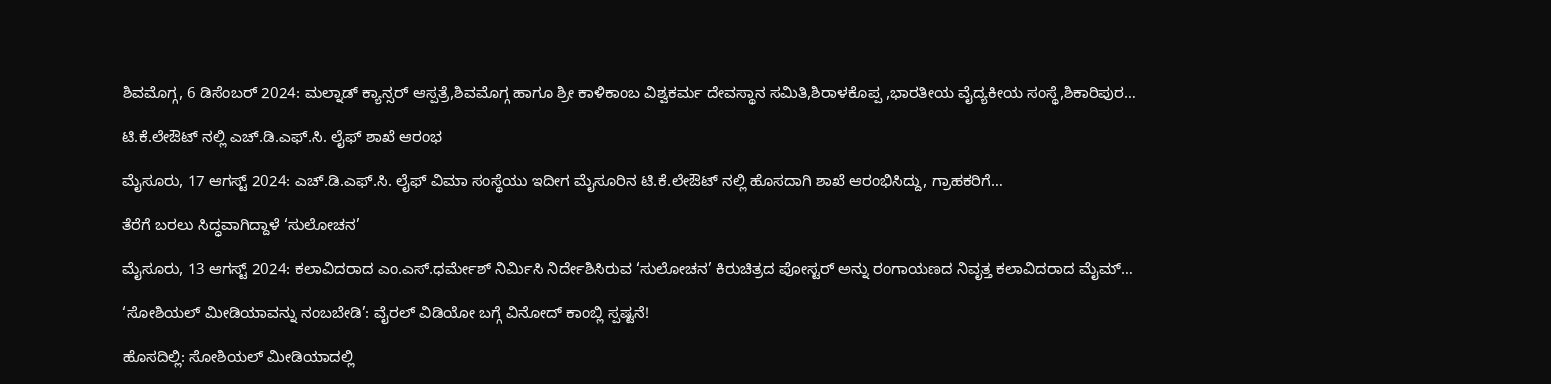ಶಿವಮೊಗ್ಗ, 6 ಡಿಸೆಂಬರ್ 2024: ಮಲ್ನಾಡ್ ಕ್ಯಾನ್ಸರ್ ಆಸ್ಪತ್ರೆ,ಶಿವಮೊಗ್ಗ ಹಾಗೂ ಶ್ರೀ ಕಾಳಿಕಾಂಬ ವಿಶ್ವಕರ್ಮ ದೇವಸ್ಥಾನ ಸಮಿತಿ,ಶಿರಾಳಕೊಪ್ಪ ,ಭಾರತೀಯ ವೈದ್ಯಕೀಯ ಸಂಸ್ಥೆ,ಶಿಕಾರಿಪುರ…

ಟಿ.ಕೆ.ಲೇಔಟ್ ನಲ್ಲಿ ಎಚ್.ಡಿ.ಎಫ್.ಸಿ. ಲೈಫ್ ಶಾಖೆ ಆರಂಭ

ಮೈಸೂರು, 17 ಆಗಸ್ಟ್ 2024: ಎಚ್.ಡಿ.ಎಫ್.ಸಿ. ಲೈಫ್ ವಿಮಾ ಸಂಸ್ಥೆಯು ಇದೀಗ ಮೈಸೂರಿನ ಟಿ.ಕೆ.ಲೇಔಟ್ ನಲ್ಲಿ ಹೊಸದಾಗಿ ಶಾಖೆ ಆರಂಭಿಸಿದ್ದು, ಗ್ರಾಹಕರಿಗೆ…

ತೆರೆಗೆ ಬರಲು ಸಿದ್ಧವಾಗಿದ್ದಾಳೆ ‘ಸುಲೋಚನ’

ಮೈಸೂರು, 13 ಆಗಸ್ಟ್ 2024: ಕಲಾವಿದರಾದ ಎಂ.ಎಸ್.ಧರ್ಮೇಶ್ ನಿರ್ಮಿಸಿ ನಿರ್ದೇಶಿಸಿರುವ ‘ಸುಲೋಚನ’ ಕಿರುಚಿತ್ರದ ಪೋಸ್ಟರ್ ಅನ್ನು ರಂಗಾಯಣದ ನಿವೃತ್ತ ಕಲಾವಿದರಾದ ಮೈಮ್…

‘ಸೋಶಿಯಲ್‌ ಮೀಡಿಯಾವನ್ನು ನಂಬಬೇಡಿ’: ವೈರಲ್‌ ವಿಡಿಯೋ ಬಗ್ಗೆ ವಿನೋದ್‌ ಕಾಂಬ್ಲಿ ಸ್ಪಷ್ಟನೆ!

ಹೊಸದಿಲ್ಲಿ: ಸೋಶಿಯಲ್‌ ಮೀಡಿಯಾದಲ್ಲಿ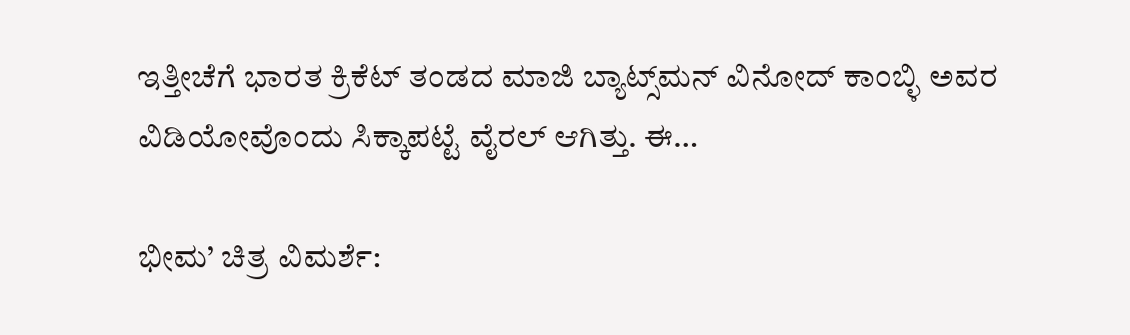ಇತ್ತೀಚೆಗೆ ಭಾರತ ಕ್ರಿಕೆಟ್ ತಂಡದ ಮಾಜಿ ಬ್ಯಾಟ್ಸ್‌ಮನ್ ವಿನೋದ್‌ ಕಾಂಬ್ಳಿ ಅವರ ವಿಡಿಯೋವೊಂದು ಸಿಕ್ಕಾಪಟ್ಟೆ ವೈರಲ್‌ ಆಗಿತ್ತು. ಈ…

ಭೀಮ’ ಚಿತ್ರ ವಿಮರ್ಶೆ: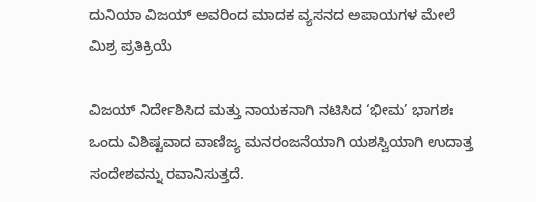ದುನಿಯಾ ವಿಜಯ್ ಅವರಿಂದ ಮಾದಕ ವ್ಯಸನದ ಅಪಾಯಗಳ ಮೇಲೆ ಮಿಶ್ರ ಪ್ರತಿಕ್ರಿಯೆ

ವಿಜಯ್ ನಿರ್ದೇಶಿಸಿದ ಮತ್ತು ನಾಯಕನಾಗಿ ನಟಿಸಿದ ‘ಭೀಮ’ ಭಾಗಶಃ ಒಂದು ವಿಶಿಷ್ಟವಾದ ವಾಣಿಜ್ಯ ಮನರಂಜನೆಯಾಗಿ ಯಶಸ್ವಿಯಾಗಿ ಉದಾತ್ತ ಸಂದೇಶವನ್ನು ರವಾನಿಸುತ್ತದೆ.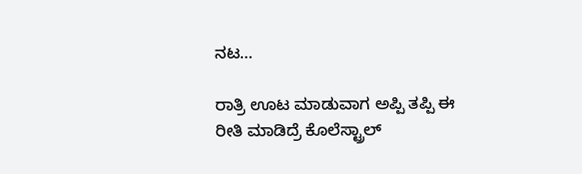ನಟ…

ರಾತ್ರಿ ಊಟ ಮಾಡುವಾಗ ಅಪ್ಪಿ ತಪ್ಪಿ ಈ ರೀತಿ ಮಾಡಿದ್ರೆ ಕೊಲೆಸ್ಟ್ರಾಲ್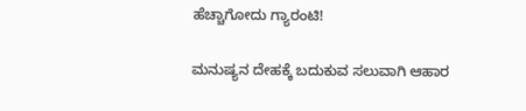ಹೆಚ್ಚಾಗೋದು ಗ್ಯಾರಂಟಿ!

ಮನುಷ್ಯನ ದೇಹಕ್ಕೆ ಬದುಕುವ ಸಲುವಾಗಿ ಆಹಾರ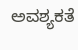ಅವಶ್ಯಕತೆ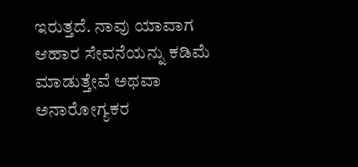ಇರುತ್ತದೆ. ನಾವು ಯಾವಾಗ ಆಹಾರ ಸೇವನೆಯನ್ನು ಕಡಿಮೆ ಮಾಡುತ್ತೇವೆ ಅಥವಾ ಅನಾರೋಗ್ಯಕರ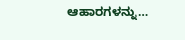ಆಹಾರಗಳನ್ನು…